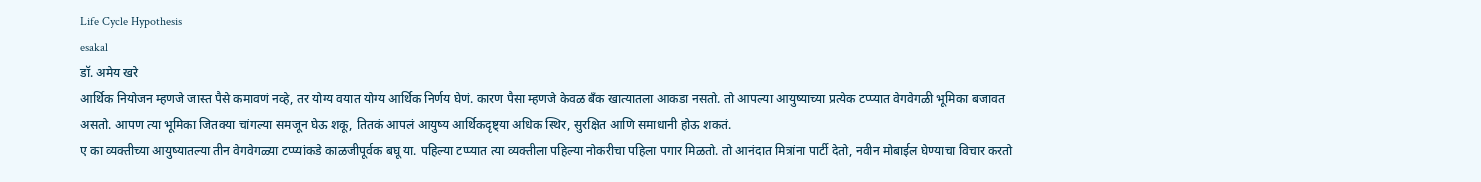Life Cycle Hypothesis
esakal
डॉ. अमेय खरे
आर्थिक नियोजन म्हणजे जास्त पैसे कमावणं नव्हे, तर योग्य वयात योग्य आर्थिक निर्णय घेणं. कारण पैसा म्हणजे केवळ बँक खात्यातला आकडा नसतो. तो आपल्या आयुष्याच्या प्रत्येक टप्प्यात वेगवेगळी भूमिका बजावत असतो. आपण त्या भूमिका जितक्या चांगल्या समजून घेऊ शकू, तितकं आपलं आयुष्य आर्थिकदृष्ट्या अधिक स्थिर, सुरक्षित आणि समाधानी होऊ शकतं.
ए का व्यक्तीच्या आयुष्यातल्या तीन वेगवेगळ्या टप्प्यांकडे काळजीपूर्वक बघू या. पहिल्या टप्प्यात त्या व्यक्तीला पहिल्या नोकरीचा पहिला पगार मिळतो. तो आनंदात मित्रांना पार्टी देतो, नवीन मोबाईल घेण्याचा विचार करतो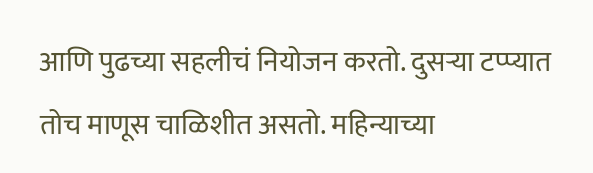आणि पुढच्या सहलीचं नियोजन करतो. दुसऱ्या टप्प्यात तोच माणूस चाळिशीत असतो. महिन्याच्या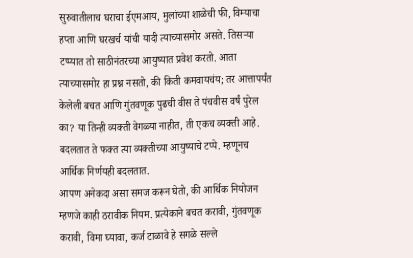सुरुवातीलाच घराचा ईएमआय, मुलांच्या शाळेची फी, विम्याचा हप्ता आणि घरखर्च यांची यादी त्याच्यासमोर असते. तिसऱ्या टप्प्यात तो साठीनंतरच्या आयुष्यात प्रवेश करतो. आता त्याच्यासमोर हा प्रश्न नसतो, की किती कमवायचंय; तर आत्तापर्यंत केलेली बचत आणि गुंतवणूक पुढची वीस ते पंचवीस वर्षं पुरेल का? या तिन्ही व्यक्ती वेगळ्या नाहीत, ती एकच व्यक्ती आहे. बदलतात ते फक्त त्या व्यक्तीच्या आयुष्याचे टप्पे. म्हणूनच आर्थिक निर्णयही बदलतात.
आपण अनेकदा असा समज करून घेतो, की आर्थिक नियोजन म्हणजे काही ठरावीक नियम. प्रत्येकाने बचत करावी, गुंतवणूक करावी, विमा घ्यावा, कर्ज टाळावे हे सगळे सल्ले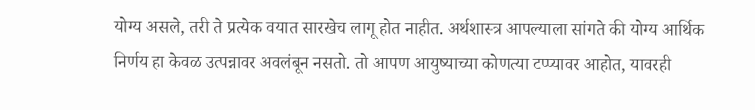योग्य असले, तरी ते प्रत्येक वयात सारखेच लागू होत नाहीत. अर्थशास्त्र आपल्याला सांगते की योग्य आर्थिक निर्णय हा केवळ उत्पन्नावर अवलंबून नसतो. तो आपण आयुष्याच्या कोणत्या टप्प्यावर आहोत, यावरही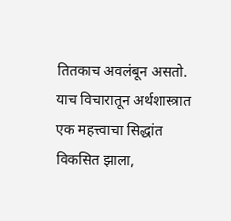तितकाच अवलंबून असतो. याच विचारातून अर्थशास्त्रात एक महत्त्वाचा सिद्धांत विकसित झाला,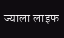ज्याला लाइफ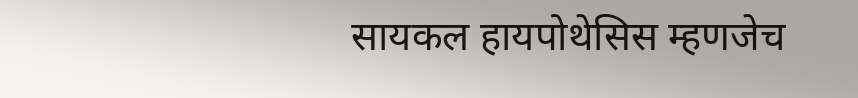सायकल हायपोथेसिस म्हणजेच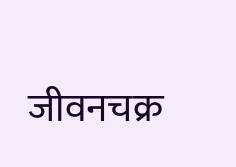जीवनचक्र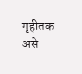गृहीतक असे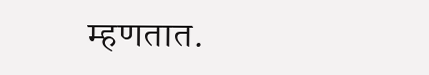म्हणतात.